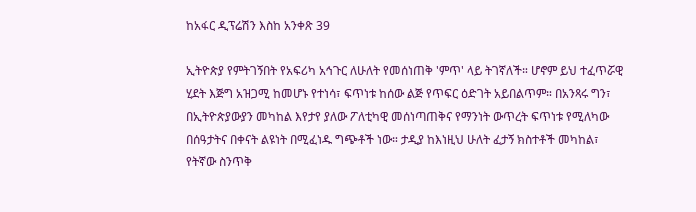ከአፋር ዲፕሬሽን እስከ አንቀጽ 39

ኢትዮጵያ የምትገኝበት የአፍሪካ አኅጉር ለሁለት የመሰነጠቅ 'ምጥ' ላይ ትገኛለች። ሆኖም ይህ ተፈጥሯዊ ሂደት እጅግ አዝጋሚ ከመሆኑ የተነሳ፣ ፍጥነቱ ከሰው ልጅ የጥፍር ዕድገት አይበልጥም። በአንጻሩ ግን፣ በኢትዮጵያውያን መካከል እየታየ ያለው ፖለቲካዊ መሰነጣጠቅና የማንነት ውጥረት ፍጥነቱ የሚለካው በሰዓታትና በቀናት ልዩነት በሚፈነዱ ግጭቶች ነው። ታዲያ ከእነዚህ ሁለት ፈታኝ ክስተቶች መካከል፣ የትኛው ስንጥቅ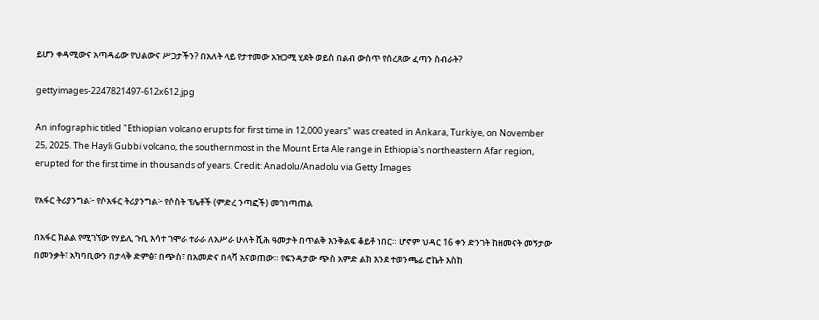ይሆን ቀዳሚውና አጣዳፊው የህልውና ሥጋታችን? በአለት ላይ የታተመው አዝጋሚ ሂደት ወይስ በልብ ውስጥ የሰረጸው ፈጣን ስብራት?

gettyimages-2247821497-612x612.jpg

An infographic titled "Ethiopian volcano erupts for first time in 12,000 years" was created in Ankara, Turkiye, on November 25, 2025. The Hayli Gubbi volcano, the southernmost in the Mount Erta Ale range in Ethiopia's northeastern Afar region, erupted for the first time in thousands of years. Credit: Anadolu/Anadolu via Getty Images

የአፋር ትሪያንግል፦ የሶአፋር ትሪያንግል፦ የሶስት ፕሌቶች (ምድረ ንጣፎች) መገነጣጠል

በአፋር ክልል የሚገኘው የሃይሊ ጉቢ እሳተ ገሞራ ተራራ ለአሥራ ሁለት ሺሕ ዓመታት በጥልቅ እንቅልፍ ቆይቶ ነበር። ሆኖም ህዳር 16 ቀን ድንገት ከዘመናት መኝታው በመንቃት፣ አካባቢውን በታላቅ ድምፅ፣ በጭስ፣ በአመድና በላቫ አናወጠው። የፍንዳታው ጭስ አምድ ልክ እንደ ተወንጫፊ ሮኬት እስከ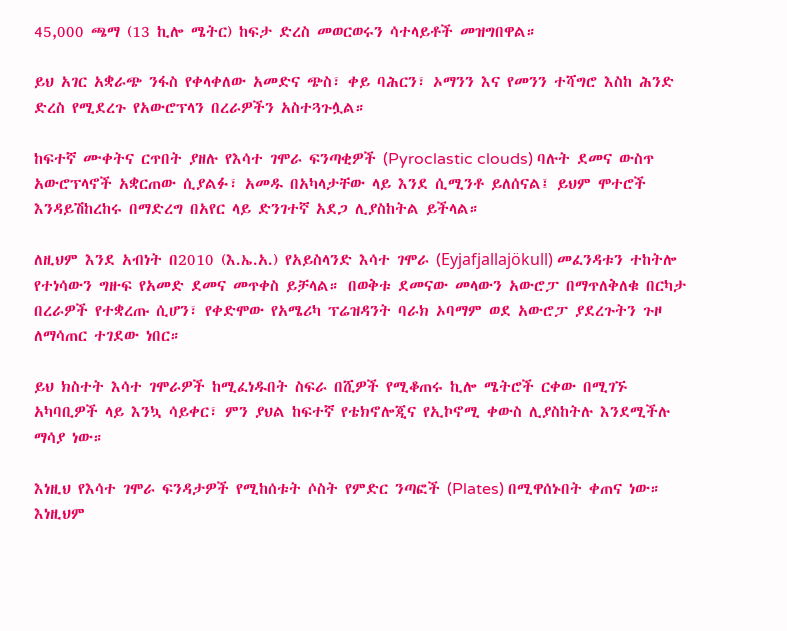45,000 ጫማ (13 ኪሎ ሜትር) ከፍታ ድረስ መወርወሩን ሳተላይቶች መዝግበዋል።

ይህ አገር አቋራጭ ንፋስ የቀላቀለው አመድና ጭስ፣ ቀይ ባሕርን፣ ኦማንን እና የመንን ተሻግሮ እስከ ሕንድ ድረስ የሚደረጉ የአውሮፕላን በረራዎችን አስተጓጉሏል።

ከፍተኛ ሙቀትና ርጥበት ያዘሉ የእሳተ ገሞራ ፍንጣቂዎች (Pyroclastic clouds) ባሉት ደመና ውስጥ አውሮፕላኖች አቋርጠው ሲያልፉ፣ አመዱ በአካላታቸው ላይ እንደ ሲሚንቶ ይለሰናል፤ ይህም ሞተሮች እንዳይሽከረከሩ በማድረግ በአየር ላይ ድንገተኛ አደጋ ሊያስከትል ይችላል።

ለዚህም እንደ አብነት በ2010 (እ.ኤ.አ.) የአይስላንድ እሳተ ገሞራ (Eyjafjallajökull) መፈንዳቱን ተከትሎ የተነሳውን ግዙፍ የአመድ ደመና መጥቀስ ይቻላል። በወቅቱ ደመናው መላውን አውሮፓ በማጥለቅለቁ በርካታ በረራዎች የተቋረጡ ሲሆን፣ የቀድሞው የአሜሪካ ፕሬዝዳንት ባራክ ኦባማም ወደ አውሮፓ ያደረጉትን ጉዞ ለማሳጠር ተገደው ነበር።

ይህ ክስተት እሳተ ገሞራዎች ከሚፈነዱበት ስፍራ በሺዎች የሚቆጠሩ ኪሎ ሜትሮች ርቀው በሚገኙ አካባቢዎች ላይ እንኳ ሳይቀር፣ ምን ያህል ከፍተኛ የቴክኖሎጂና የኢኮኖሚ ቀውስ ሊያስከትሉ እንደሚችሉ ማሳያ ነው።

እነዚህ የእሳተ ገሞራ ፍንዳታዎች የሚከሰቱት ሶስት የምድር ንጣፎች (Plates) በሚዋሰኑበት ቀጠና ነው። እነዚህም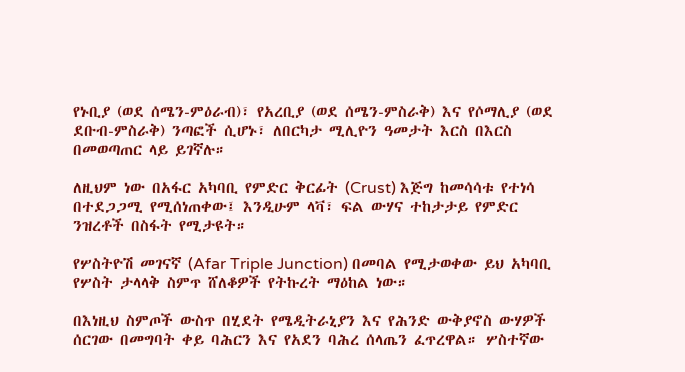የኑቢያ (ወደ ሰሜን-ምዕራብ)፣ የአረቢያ (ወደ ሰሜን-ምስራቅ) እና የሶማሊያ (ወደ ደቡብ-ምስራቅ) ንጣፎች ሲሆኑ፣ ለበርካታ ሚሊዮን ዓመታት እርስ በእርስ በመወጣጠር ላይ ይገኛሉ።

ለዚህም ነው በአፋር አካባቢ የምድር ቅርፊት (Crust) እጅግ ከመሳሳቱ የተነሳ በተደጋጋሚ የሚሰነጠቀው፤ እንዲሁም ላቫ፣ ፍል ውሃና ተከታታይ የምድር ንዝረቶች በስፋት የሚታዩት።

የሦስትዮሽ መገናኛ (Afar Triple Junction) በመባል የሚታወቀው ይህ አካባቢ የሦስት ታላላቅ ስምጥ ሸለቆዎች የትኩረት ማዕከል ነው።

በእነዚህ ስምጦች ውስጥ በሂደት የሜዲትራኒያን እና የሕንድ ውቅያኖስ ውሃዎች ሰርገው በመግባት ቀይ ባሕርን እና የአደን ባሕረ ሰላጤን ፈጥረዋል። ሦስተኛው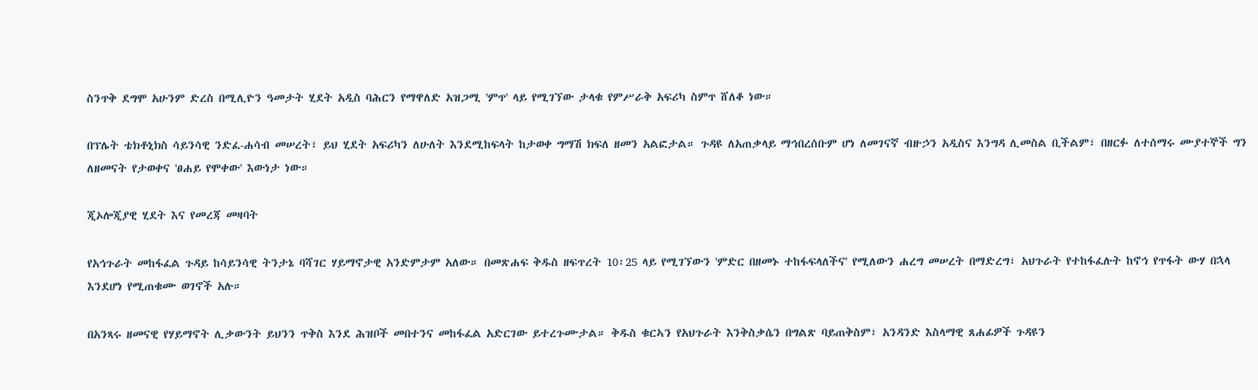ስንጥቅ ደግሞ አሁንም ድረስ በሚሊዮን ዓመታት ሂደት አዲስ ባሕርን የማዋለድ አዝጋሚ 'ምጥ' ላይ የሚገኘው ታላቁ የምሥራቅ አፍሪካ ስምጥ ሸለቆ ነው።

በፕሌት ቴክቶኒክስ ሳይንሳዊ ንድፈ-ሐሳብ መሠረት፣ ይህ ሂደት አፍሪካን ለሁለት እንደሚከፍላት ከታወቀ ግማሽ ክፍለ ዘመን አልፎታል። ጉዳዩ ለአጠቃላይ ማኅበረሰቡም ሆነ ለመገናኛ ብዙኃን አዲስና እንግዳ ሊመስል ቢችልም፣ በዘርፉ ለተሰማሩ ሙያተኞች ግን ለዘመናት የታወቀና 'ፀሐይ የሞቀው' እውነታ ነው።

ጂኦሎጂያዊ ሂደት እና የመረጃ መዛባት

የአኅጉራት መከፋፈል ጉዳይ ከሳይንሳዊ ትንታኔ ባሻገር ሃይማኖታዊ አንድምታም አለው። በመጽሐፍ ቅዱስ ዘፍጥረት 10፡25 ላይ የሚገኘውን 'ምድር በዘመኑ ተከፋፍላለችና' የሚለውን ሐረግ መሠረት በማድረግ፣ አህጉራት የተከፋፈሉት ከኖኅ የጥፋት ውሃ በኋላ እንደሆነ የሚጠቁሙ ወገኖች አሉ።

በአንጻሩ ዘመናዊ የሃይማኖት ሊቃውንት ይህንን ጥቅስ እንደ ሕዝቦች መበተንና መከፋፈል አድርገው ይተረጉሙታል። ቅዱስ ቁርኣን የአህጉራት እንቅስቃሴን በግልጽ ባይጠቅስም፣ አንዳንድ እስላማዊ ጸሐፊዎች ጉዳዩን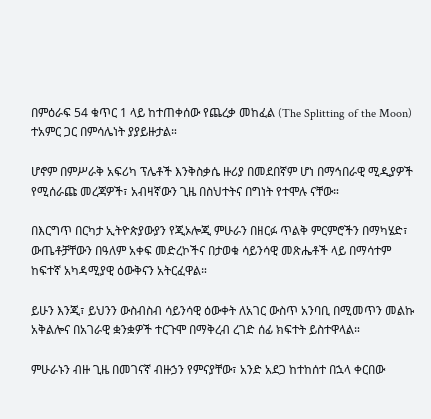በምዕራፍ 54 ቁጥር 1 ላይ ከተጠቀሰው የጨረቃ መከፈል (The Splitting of the Moon) ተአምር ጋር በምሳሌነት ያያይዙታል።

ሆኖም በምሥራቅ አፍሪካ ፕሌቶች እንቅስቃሴ ዙሪያ በመደበኛም ሆነ በማኅበራዊ ሚዲያዎች የሚሰራጩ መረጃዎች፣ አብዛኛውን ጊዜ በስህተትና በግነት የተሞሉ ናቸው።

በእርግጥ በርካታ ኢትዮጵያውያን የጂኦሎጂ ምሁራን በዘርፉ ጥልቅ ምርምሮችን በማካሄድ፣ ውጤቶቻቸውን በዓለም አቀፍ መድረኮችና በታወቁ ሳይንሳዊ መጽሔቶች ላይ በማሳተም ከፍተኛ አካዳሚያዊ ዕውቅናን አትርፈዋል።

ይሁን እንጂ፣ ይህንን ውስብስብ ሳይንሳዊ ዕውቀት ለአገር ውስጥ አንባቢ በሚመጥን መልኩ አቅልሎና በአገራዊ ቋንቋዎች ተርጉሞ በማቅረብ ረገድ ሰፊ ክፍተት ይስተዋላል።

ምሁራኑን ብዙ ጊዜ በመገናኛ ብዙኃን የምናያቸው፣ አንድ አደጋ ከተከሰተ በኋላ ቀርበው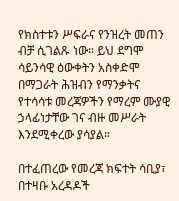የክስተቱን ሥፍራና የንዝረት መጠን ብቻ ሲገልጹ ነው። ይህ ደግሞ ሳይንሳዊ ዕውቀትን አስቀድሞ በማጋራት ሕዝብን የማንቃትና የተሳሳቱ መረጃዎችን የማረም ሙያዊ ኃላፊነታቸው ገና ብዙ መሥራት እንደሚቀረው ያሳያል።

በተፈጠረው የመረጃ ክፍተት ሳቢያ፣ በተዛቡ አረዳዶች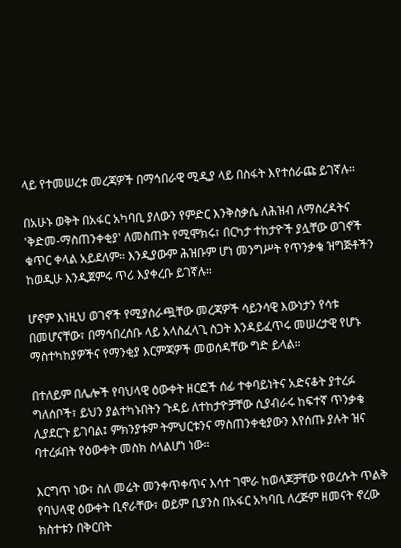ላይ የተመሠረቱ መረጃዎች በማኅበራዊ ሚዲያ ላይ በስፋት እየተሰራጩ ይገኛሉ።

በአሁኑ ወቅት በአፋር አካባቢ ያለውን የምድር እንቅስቃሴ ለሕዝብ ለማስረዳትና 'ቅድመ-ማስጠንቀቂያ' ለመስጠት የሚሞክሩ፣ በርካታ ተከታዮች ያሏቸው ወገኖች ቁጥር ቀላል አይደለም። እንዲያውም ሕዝቡም ሆነ መንግሥት የጥንቃቄ ዝግጅቶችን ከወዲሁ እንዲጀምሩ ጥሪ እያቀረቡ ይገኛሉ።

ሆኖም እነዚህ ወገኖች የሚያሰራጯቸው መረጃዎች ሳይንሳዊ እውነታን የሳቱ በመሆናቸው፣ በማኅበረሰቡ ላይ አላስፈላጊ ስጋት እንዳይፈጥሩ መሠረታዊ የሆኑ ማስተካከያዎችና የማንቂያ እርምጃዎች መወሰዳቸው ግድ ይላል።

በተለይም በሌሎች የባህላዊ ዕውቀት ዘርፎች ሰፊ ተቀባይነትና አድናቆት ያተረፉ ግለሰቦች፣ ይህን ያልተካኑበትን ጉዳይ ለተከታዮቻቸው ሲያብራሩ ከፍተኛ ጥንቃቄ ሊያደርጉ ይገባል፤ ምክንያቱም ትምህርቱንና ማስጠንቀቂያውን እየሰጡ ያሉት ዝና ባተረፉበት የዕውቀት መስክ ስላልሆነ ነው።

እርግጥ ነው፣ ስለ መሬት መንቀጥቀጥና እሳተ ገሞራ ከወላጆቻቸው የወረሱት ጥልቅ የባህላዊ ዕውቀት ቢኖራቸው፣ ወይም ቢያንስ በአፋር አካባቢ ለረጅም ዘመናት ኖረው ክስተቱን በቅርበት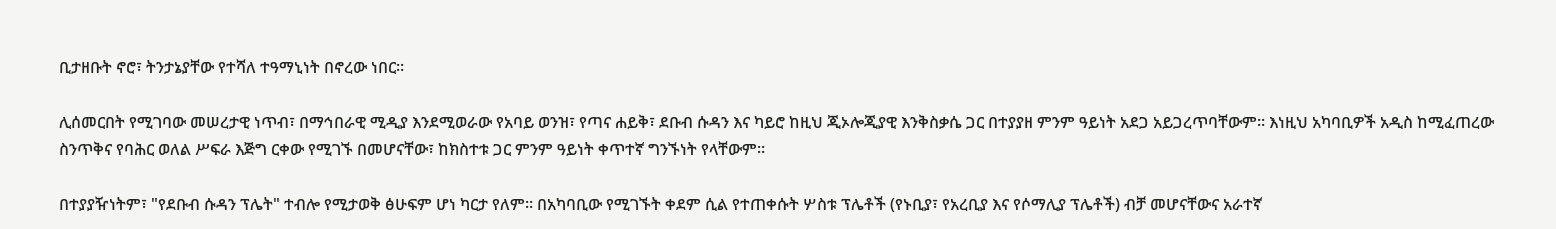ቢታዘቡት ኖሮ፣ ትንታኔያቸው የተሻለ ተዓማኒነት በኖረው ነበር።

ሊሰመርበት የሚገባው መሠረታዊ ነጥብ፣ በማኅበራዊ ሚዲያ እንደሚወራው የአባይ ወንዝ፣ የጣና ሐይቅ፣ ደቡብ ሱዳን እና ካይሮ ከዚህ ጂኦሎጂያዊ እንቅስቃሴ ጋር በተያያዘ ምንም ዓይነት አደጋ አይጋረጥባቸውም። እነዚህ አካባቢዎች አዲስ ከሚፈጠረው ስንጥቅና የባሕር ወለል ሥፍራ እጅግ ርቀው የሚገኙ በመሆናቸው፣ ከክስተቱ ጋር ምንም ዓይነት ቀጥተኛ ግንኙነት የላቸውም።

በተያያዥነትም፣ "የደቡብ ሱዳን ፕሌት" ተብሎ የሚታወቅ ፅሁፍም ሆነ ካርታ የለም። በአካባቢው የሚገኙት ቀደም ሲል የተጠቀሱት ሦስቱ ፕሌቶች (የኑቢያ፣ የአረቢያ እና የሶማሊያ ፕሌቶች) ብቻ መሆናቸውና አራተኛ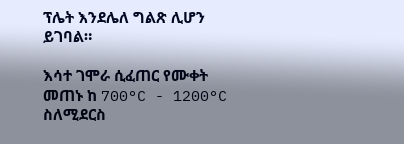ፕሌት እንደሌለ ግልጽ ሊሆን ይገባል።

እሳተ ገሞራ ሲፈጠር የሙቀት መጠኑ ከ 700°C - 1200°C ስለሚደርስ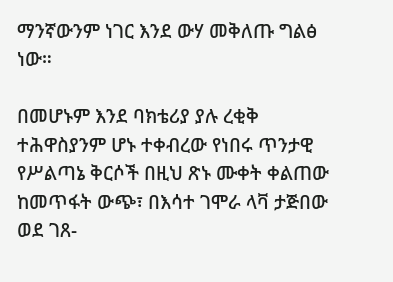ማንኛውንም ነገር እንደ ውሃ መቅለጡ ግልፅ ነው።

በመሆኑም እንደ ባክቴሪያ ያሉ ረቂቅ ተሕዋስያንም ሆኑ ተቀብረው የነበሩ ጥንታዊ የሥልጣኔ ቅርሶች በዚህ ጽኑ ሙቀት ቀልጠው ከመጥፋት ውጭ፣ በእሳተ ገሞራ ላቫ ታጅበው ወደ ገጸ-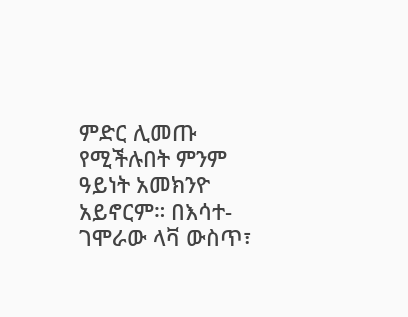ምድር ሊመጡ የሚችሉበት ምንም ዓይነት አመክንዮ አይኖርም። በእሳተ-ገሞራው ላቫ ውስጥ፣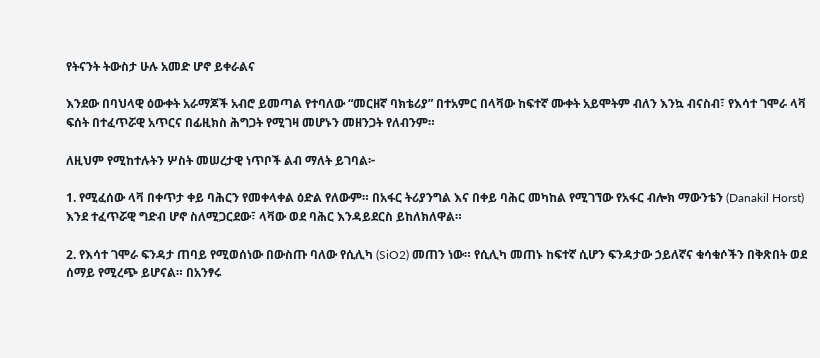የትናንት ትውስታ ሁሉ አመድ ሆኖ ይቀራልና

እንደው በባህላዊ ዕውቀት አራማጆች አብሮ ይመጣል የተባለው “መርዘኛ ባክቴሪያ” በተአምር በላቫው ከፍተኛ ሙቀት አይሞትም ብለን እንኳ ብናስብ፣ የእሳተ ገሞራ ላቫ ፍሰት በተፈጥሯዊ አጥርና በፊዚክስ ሕግጋት የሚገዛ መሆኑን መዘንጋት የለብንም።

ለዚህም የሚከተሉትን ሦስት መሠረታዊ ነጥቦች ልብ ማለት ይገባል፦

1. የሚፈሰው ላቫ በቀጥታ ቀይ ባሕርን የመቀላቀል ዕድል የለውም። በአፋር ትሪያንግል እና በቀይ ባሕር መካከል የሚገኘው የአፋር ብሎክ ማውንቴን (Danakil Horst) እንደ ተፈጥሯዊ ግድብ ሆኖ ስለሚጋርደው፣ ላቫው ወደ ባሕር እንዳይደርስ ይከለክለዋል።

2. የእሳተ ገሞራ ፍንዳታ ጠባይ የሚወሰነው በውስጡ ባለው የሲሊካ (SiO2) መጠን ነው። የሲሊካ መጠኑ ከፍተኛ ሲሆን ፍንዳታው ኃይለኛና ቁሳቁሶችን በቅጽበት ወደ ሰማይ የሚረጭ ይሆናል። በአንፃሩ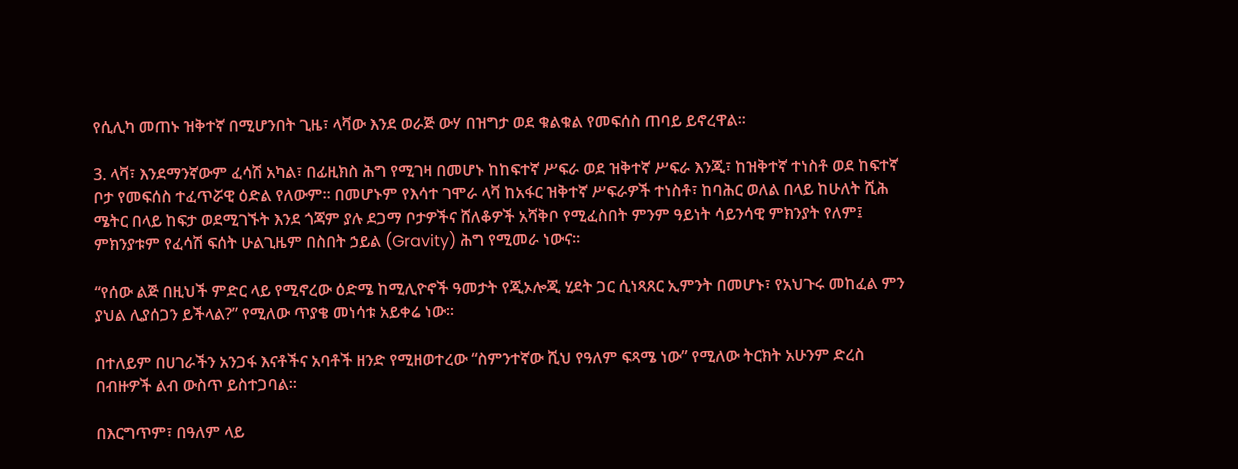የሲሊካ መጠኑ ዝቅተኛ በሚሆንበት ጊዜ፣ ላቫው እንደ ወራጅ ውሃ በዝግታ ወደ ቁልቁል የመፍሰስ ጠባይ ይኖረዋል።

3. ላቫ፣ እንደማንኛውም ፈሳሽ አካል፣ በፊዚክስ ሕግ የሚገዛ በመሆኑ ከከፍተኛ ሥፍራ ወደ ዝቅተኛ ሥፍራ እንጂ፣ ከዝቅተኛ ተነስቶ ወደ ከፍተኛ ቦታ የመፍሰስ ተፈጥሯዊ ዕድል የለውም። በመሆኑም የእሳተ ገሞራ ላቫ ከአፋር ዝቅተኛ ሥፍራዎች ተነስቶ፣ ከባሕር ወለል በላይ ከሁለት ሺሕ ሜትር በላይ ከፍታ ወደሚገኙት እንደ ጎጃም ያሉ ደጋማ ቦታዎችና ሸለቆዎች አሻቅቦ የሚፈስበት ምንም ዓይነት ሳይንሳዊ ምክንያት የለም፤ ምክንያቱም የፈሳሽ ፍሰት ሁልጊዜም በስበት ኃይል (Gravity) ሕግ የሚመራ ነውና።

“የሰው ልጅ በዚህች ምድር ላይ የሚኖረው ዕድሜ ከሚሊዮኖች ዓመታት የጂኦሎጂ ሂደት ጋር ሲነጻጸር ኢምንት በመሆኑ፣ የአህጉሩ መከፈል ምን ያህል ሊያሰጋን ይችላል?” የሚለው ጥያቄ መነሳቱ አይቀሬ ነው።

በተለይም በሀገራችን አንጋፋ እናቶችና አባቶች ዘንድ የሚዘወተረው “ስምንተኛው ሺህ የዓለም ፍጻሜ ነው” የሚለው ትርክት አሁንም ድረስ በብዙዎች ልብ ውስጥ ይስተጋባል።

በእርግጥም፣ በዓለም ላይ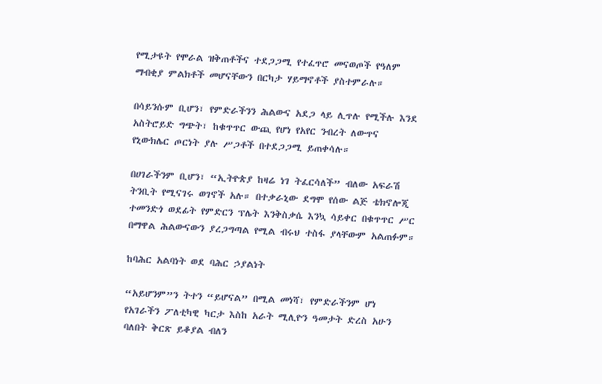የሚታዩት የሞራል ዝቅጠቶችና ተደጋጋሚ የተፈጥሮ መናወጦች የዓለም ማብቂያ ምልክቶች መሆናቸውን በርካታ ሃይማኖቶች ያስተምራሉ።

በሳይንሱም ቢሆን፣ የምድራችንን ሕልውና አደጋ ላይ ሊጥሉ የሚችሉ እንደ አስትሮይድ ግጭት፣ ከቁጥጥር ውጪ የሆነ የአየር ንብረት ለውጥና የኒውክሌር ጦርነት ያሉ ሥጋቶች በተደጋጋሚ ይጠቀሳሉ።

በሀገራችንም ቢሆን፣ “ኢትዮጵያ ከዛሬ ነገ ትፈርሳለች” ብለው አፍራሽ ትንቢት የሚናገሩ ወገኖች አሉ። በተቃራኒው ደግሞ የሰው ልጅ ቴክኖሎጂ ተመንድጎ ወደፊት የምድርን ፕሌት እንቅስቃሴ እንኳ ሳይቀር በቁጥጥር ሥር በማዋል ሕልውናውን ያረጋግጣል የሚል ብሩህ ተስፋ ያላቸውም አልጠፉም።

ከባሕር አልባነት ወደ ባሕር ኃያልነት

“አይሆንም”ን ትተን “ይሆናል” በሚል መነሻ፣ የምድራችንም ሆነ የአገራችን ፖለቲካዊ ካርታ እስከ አራት ሚሊዮን ዓመታት ድረስ አሁን ባለበት ቅርጽ ይቆያል ብለን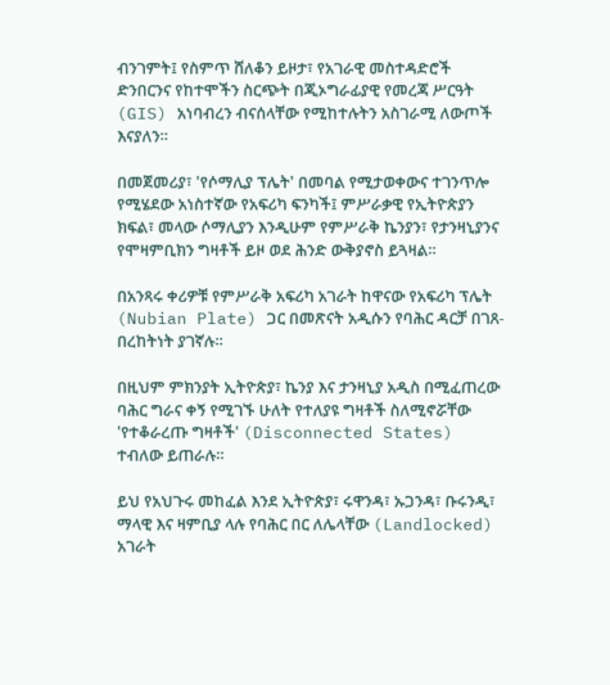ብንገምት፤ የስምጥ ሸለቆን ይዞታ፣ የአገራዊ መስተዳድሮች ድንበርንና የከተሞችን ስርጭት በጂኦግራፊያዊ የመረጃ ሥርዓት (GIS) አነባብረን ብናሰላቸው የሚከተሉትን አስገራሚ ለውጦች እናያለን።

በመጀመሪያ፣ 'የሶማሊያ ፕሌት' በመባል የሚታወቀውና ተገንጥሎ የሚሄደው አነስተኛው የአፍሪካ ፍንካች፤ ምሥራቃዊ የኢትዮጵያን ክፍል፣ መላው ሶማሊያን እንዲሁም የምሥራቅ ኬንያን፣ የታንዛኒያንና የሞዛምቢክን ግዛቶች ይዞ ወደ ሕንድ ውቅያኖስ ይጓዛል።

በአንጻሩ ቀሪዎቹ የምሥራቅ አፍሪካ አገራት ከዋናው የአፍሪካ ፕሌት (Nubian Plate) ጋር በመጽናት አዲሱን የባሕር ዳርቻ በገጸ-በረከትነት ያገኛሉ።

በዚህም ምክንያት ኢትዮጵያ፣ ኬንያ እና ታንዛኒያ አዲስ በሚፈጠረው ባሕር ግራና ቀኝ የሚገኙ ሁለት የተለያዩ ግዛቶች ስለሚኖሯቸው 'የተቆራረጡ ግዛቶች' (Disconnected States) ተብለው ይጠራሉ።

ይህ የአህጉሩ መከፈል እንደ ኢትዮጵያ፣ ሩዋንዳ፣ ኡጋንዳ፣ ቡሩንዲ፣ ማላዊ እና ዛምቢያ ላሉ የባሕር በር ለሌላቸው (Landlocked) አገራት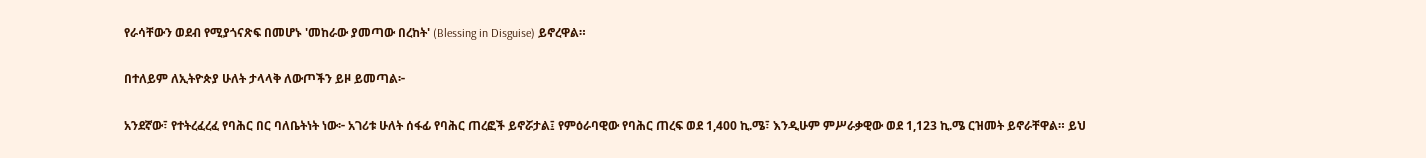የራሳቸውን ወደብ የሚያጎናጽፍ በመሆኑ 'መከራው ያመጣው በረከት' (Blessing in Disguise) ይኖረዋል።

በተለይም ለኢትዮጵያ ሁለት ታላላቅ ለውጦችን ይዞ ይመጣል፦

አንደኛው፣ የተትረፈረፈ የባሕር በር ባለቤትነት ነው፦ አገሪቱ ሁለት ሰፋፊ የባሕር ጠረፎች ይኖሯታል፤ የምዕራባዊው የባሕር ጠረፍ ወደ 1,400 ኪ.ሜ፣ እንዲሁም ምሥራቃዊው ወደ 1,123 ኪ.ሜ ርዝመት ይኖራቸዋል። ይህ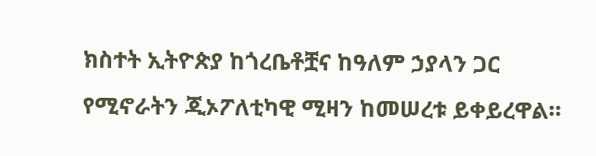ክስተት ኢትዮጵያ ከጎረቤቶቿና ከዓለም ኃያላን ጋር የሚኖራትን ጂኦፖለቲካዊ ሚዛን ከመሠረቱ ይቀይረዋል።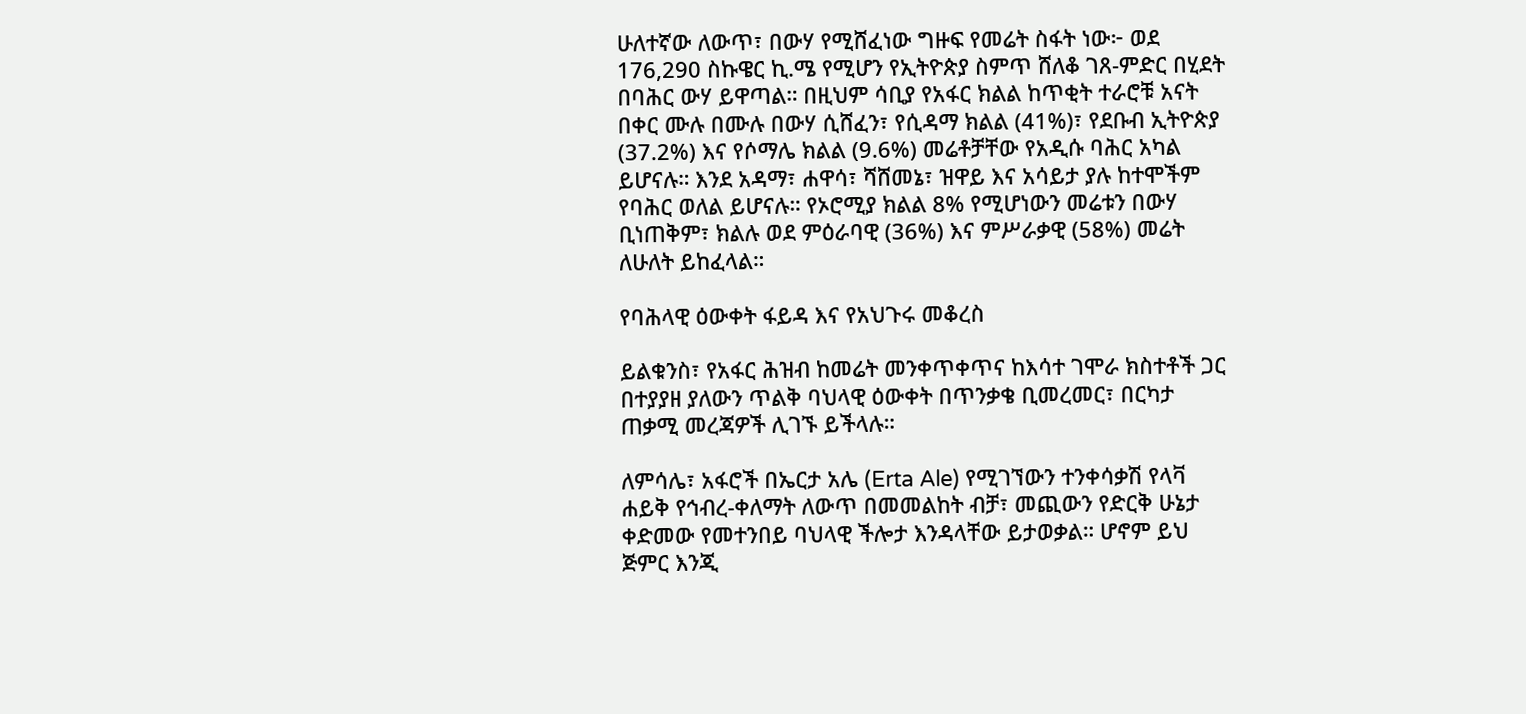ሁለተኛው ለውጥ፣ በውሃ የሚሸፈነው ግዙፍ የመሬት ስፋት ነው፦ ወደ 176,290 ስኩዌር ኪ.ሜ የሚሆን የኢትዮጵያ ስምጥ ሸለቆ ገጸ-ምድር በሂደት በባሕር ውሃ ይዋጣል። በዚህም ሳቢያ የአፋር ክልል ከጥቂት ተራሮቹ አናት በቀር ሙሉ በሙሉ በውሃ ሲሸፈን፣ የሲዳማ ክልል (41%)፣ የደቡብ ኢትዮጵያ (37.2%) እና የሶማሌ ክልል (9.6%) መሬቶቻቸው የአዲሱ ባሕር አካል ይሆናሉ። እንደ አዳማ፣ ሐዋሳ፣ ሻሸመኔ፣ ዝዋይ እና አሳይታ ያሉ ከተሞችም የባሕር ወለል ይሆናሉ። የኦሮሚያ ክልል 8% የሚሆነውን መሬቱን በውሃ ቢነጠቅም፣ ክልሉ ወደ ምዕራባዊ (36%) እና ምሥራቃዊ (58%) መሬት ለሁለት ይከፈላል።

የባሕላዊ ዕውቀት ፋይዳ እና የአህጉሩ መቆረስ

ይልቁንስ፣ የአፋር ሕዝብ ከመሬት መንቀጥቀጥና ከእሳተ ገሞራ ክስተቶች ጋር በተያያዘ ያለውን ጥልቅ ባህላዊ ዕውቀት በጥንቃቄ ቢመረመር፣ በርካታ ጠቃሚ መረጃዎች ሊገኙ ይችላሉ።

ለምሳሌ፣ አፋሮች በኤርታ አሌ (Erta Ale) የሚገኘውን ተንቀሳቃሽ የላቫ ሐይቅ የኅብረ-ቀለማት ለውጥ በመመልከት ብቻ፣ መጪውን የድርቅ ሁኔታ ቀድመው የመተንበይ ባህላዊ ችሎታ እንዳላቸው ይታወቃል። ሆኖም ይህ ጅምር እንጂ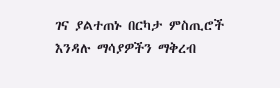ገና ያልተጠኑ በርካታ ምስጢሮች እንዳሉ ማሳያዎችን ማቅረብ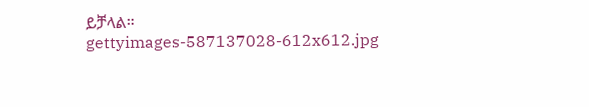ይቻላል።
gettyimages-587137028-612x612.jpg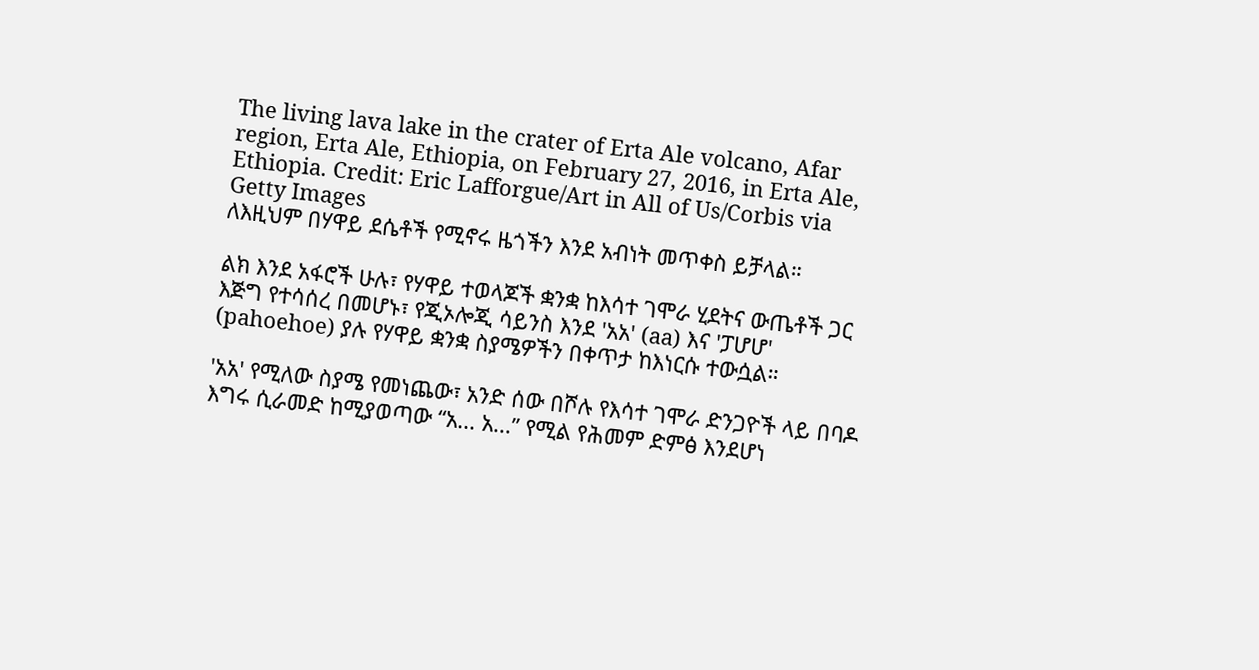The living lava lake in the crater of Erta Ale volcano, Afar region, Erta Ale, Ethiopia, on February 27, 2016, in Erta Ale, Ethiopia. Credit: Eric Lafforgue/Art in All of Us/Corbis via Getty Images
ለእዚህም በሃዋይ ደሴቶች የሚኖሩ ዜጎችን እንደ አብነት መጥቀስ ይቻላል።

ልክ እንደ አፋሮች ሁሉ፣ የሃዋይ ተወላጆች ቋንቋ ከእሳተ ገሞራ ሂደትና ውጤቶች ጋር እጅግ የተሳሰረ በመሆኑ፣ የጂኦሎጂ ሳይንስ እንደ 'አአ' (aa) እና 'ፓሆሆ' (pahoehoe) ያሉ የሃዋይ ቋንቋ ስያሜዎችን በቀጥታ ከእነርሱ ተውሷል።

'አአ' የሚለው ስያሜ የመነጨው፣ አንድ ሰው በሾሉ የእሳተ ገሞራ ድንጋዮች ላይ በባዶ እግሩ ሲራመድ ከሚያወጣው “አ... አ...” የሚል የሕመም ድምፅ እንደሆነ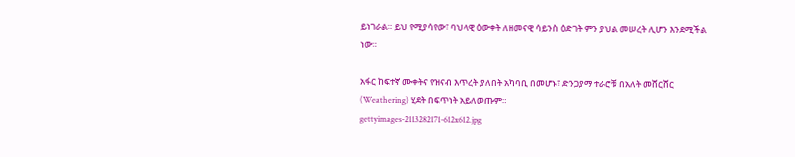ይነገራል። ይህ የሚያሳየው፣ ባህላዊ ዕውቀት ለዘመናዊ ሳይንስ ዕድገት ምን ያህል መሠረት ሊሆን እንደሚችል ነው።

አፋር ከፍተኛ ሙቀትና የዝናብ እጥረት ያለበት አካባቢ በመሆኑ፣ ድንጋያማ ተራሮቹ በአለት መሸርሸር (Weathering) ሂደት በፍጥነት አይለወጡም።
gettyimages-2113282171-612x612.jpg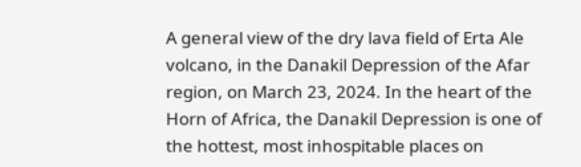A general view of the dry lava field of Erta Ale volcano, in the Danakil Depression of the Afar region, on March 23, 2024. In the heart of the Horn of Africa, the Danakil Depression is one of the hottest, most inhospitable places on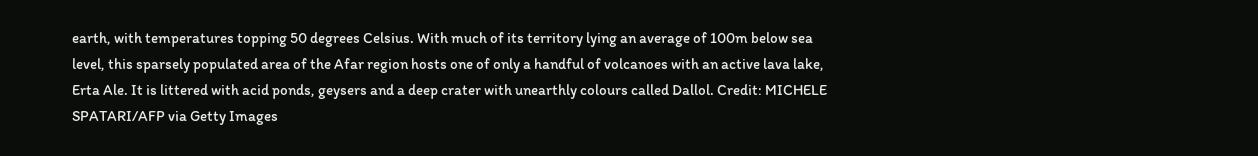earth, with temperatures topping 50 degrees Celsius. With much of its territory lying an average of 100m below sea level, this sparsely populated area of the Afar region hosts one of only a handful of volcanoes with an active lava lake, Erta Ale. It is littered with acid ponds, geysers and a deep crater with unearthly colours called Dallol. Credit: MICHELE SPATARI/AFP via Getty Images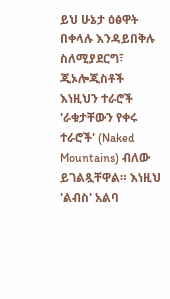ይህ ሁኔታ ዕፅዋት በቀላሉ እንዳይበቅሉ ስለሚያደርግ፣ ጂኦሎጂስቶች እነዚህን ተራሮች 'ራቁታቸውን የቀሩ ተራሮች' (Naked Mountains) ብለው ይገልጿቸዋል። እነዚህ 'ልብስ' አልባ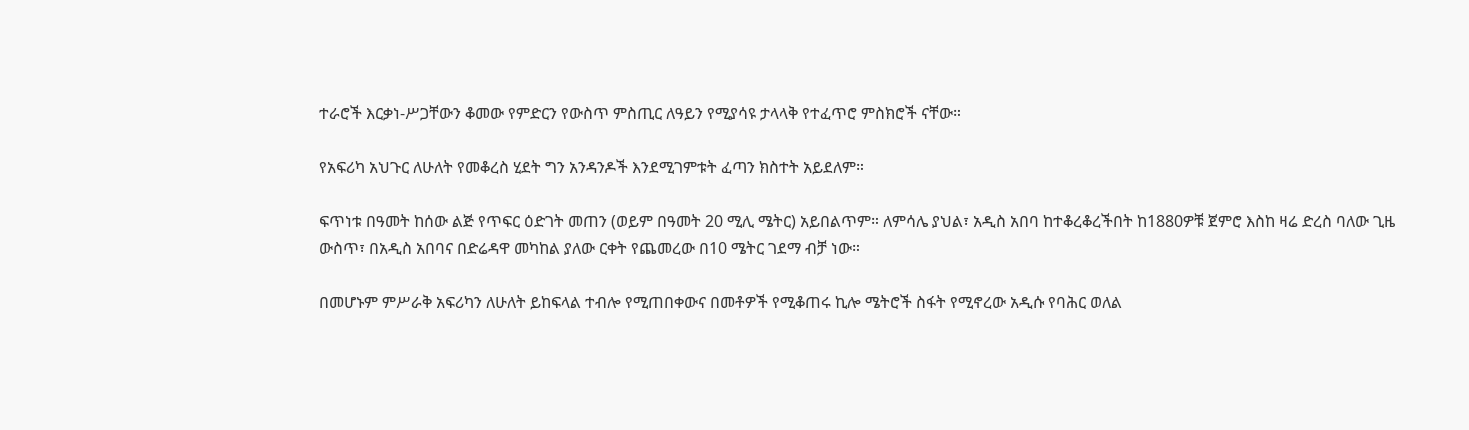ተራሮች እርቃነ-ሥጋቸውን ቆመው የምድርን የውስጥ ምስጢር ለዓይን የሚያሳዩ ታላላቅ የተፈጥሮ ምስክሮች ናቸው።

የአፍሪካ አህጉር ለሁለት የመቆረስ ሂደት ግን አንዳንዶች እንደሚገምቱት ፈጣን ክስተት አይደለም።

ፍጥነቱ በዓመት ከሰው ልጅ የጥፍር ዕድገት መጠን (ወይም በዓመት 20 ሚሊ ሜትር) አይበልጥም። ለምሳሌ ያህል፣ አዲስ አበባ ከተቆረቆረችበት ከ1880ዎቹ ጀምሮ እስከ ዛሬ ድረስ ባለው ጊዜ ውስጥ፣ በአዲስ አበባና በድሬዳዋ መካከል ያለው ርቀት የጨመረው በ10 ሜትር ገደማ ብቻ ነው።

በመሆኑም ምሥራቅ አፍሪካን ለሁለት ይከፍላል ተብሎ የሚጠበቀውና በመቶዎች የሚቆጠሩ ኪሎ ሜትሮች ስፋት የሚኖረው አዲሱ የባሕር ወለል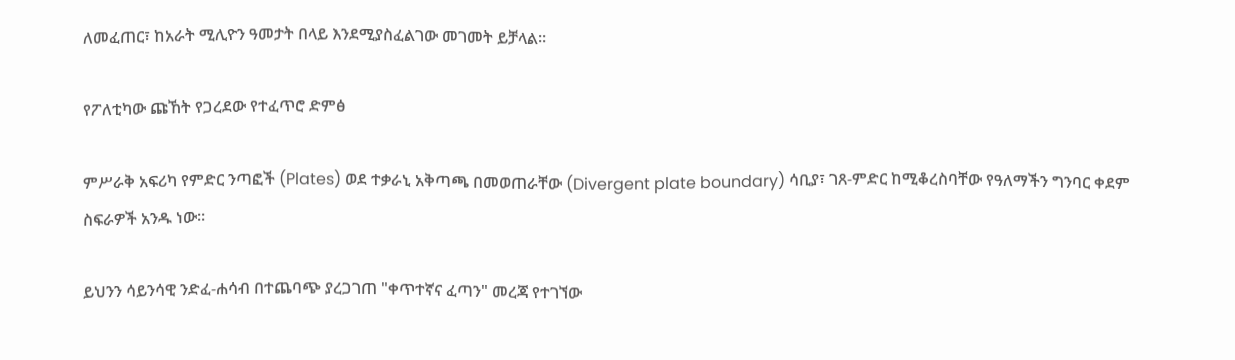ለመፈጠር፣ ከአራት ሚሊዮን ዓመታት በላይ እንደሚያስፈልገው መገመት ይቻላል።

የፖለቲካው ጩኸት የጋረደው የተፈጥሮ ድምፅ

ምሥራቅ አፍሪካ የምድር ንጣፎች (Plates) ወደ ተቃራኒ አቅጣጫ በመወጠራቸው (Divergent plate boundary) ሳቢያ፣ ገጸ-ምድር ከሚቆረስባቸው የዓለማችን ግንባር ቀደም ስፍራዎች አንዱ ነው።

ይህንን ሳይንሳዊ ንድፈ-ሐሳብ በተጨባጭ ያረጋገጠ "ቀጥተኛና ፈጣን" መረጃ የተገኘው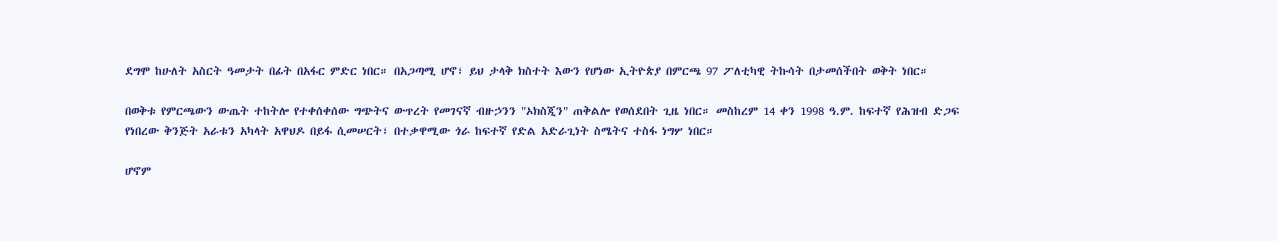ደግሞ ከሁለት አስርት ዓመታት በፊት በአፋር ምድር ነበር። በአጋጣሚ ሆኖ፣ ይህ ታላቅ ክስተት እውን የሆነው ኢትዮጵያ በምርጫ 97 ፖለቲካዊ ትኩሳት በታመሰችበት ወቅት ነበር።

በወቅቱ የምርጫውን ውጤት ተከትሎ የተቀሰቀሰው ግጭትና ውጥረት የመገናኛ ብዙኃንን "ኦክስጂን" ጠቅልሎ የወሰደበት ጊዜ ነበር። መስከረም 14 ቀን 1998 ዓ.ም. ከፍተኛ የሕዝብ ድጋፍ የነበረው ቅንጅት አራቱን አካላት አዋህዶ በይፋ ሲመሠርት፣ በተቃዋሚው ጎራ ከፍተኛ የድል አድራጊነት ስሜትና ተስፋ ነግሦ ነበር።

ሆኖም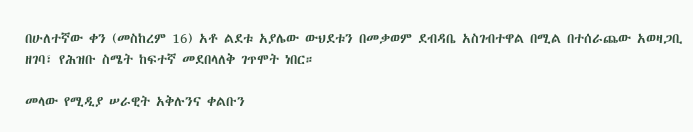በሁለተኛው ቀን (መስከረም 16) አቶ ልደቱ አያሌው ውህደቱን በመቃወም ደብዳቤ አስገብተዋል በሚል በተሰራጨው አወዛጋቢ ዘገባ፣ የሕዝቡ ስሜት ከፍተኛ መደበላለቅ ገጥሞት ነበር።

መላው የሚዲያ ሠራዊት አቅሉንና ቀልቡን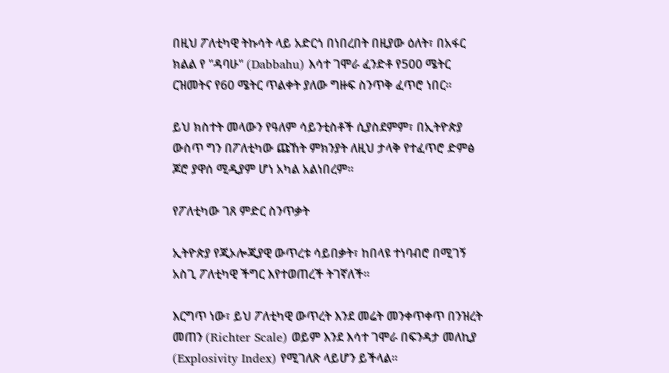በዚህ ፖለቲካዊ ትኩሳት ላይ አድርጎ በነበረበት በዚያው ዕለት፣ በአፋር ክልል የ "ዳባሁ" (Dabbahu) እሳተ ገሞራ ፈንድቶ የ500 ሜትር ርዝመትና የ60 ሜትር ጥልቀት ያለው ግዙፍ ስንጥቅ ፈጥሮ ነበር።

ይህ ክስተት መላውን የዓለም ሳይንቲስቶች ሲያስደምም፣ በኢትዮጵያ ውስጥ ግን በፖለቲካው ጩኸት ምክንያት ለዚህ ታላቅ የተፈጥሮ ድምፅ ጆሮ ያዋሰ ሚዲያም ሆነ አካል አልነበረም።

የፖለቲካው ገጸ ምድር ስንጥቃት

ኢትዮጵያ የጂኦሎጂያዊ ውጥረቱ ሳይበቃት፣ ከበላዩ ተነባብሮ በሚገኝ አስጊ ፖለቲካዊ ችግር እየተወጠረች ትገኛለች።

እርግጥ ነው፣ ይህ ፖለቲካዊ ውጥረት እንደ መሬት መንቀጥቀጥ በንዝረት መጠን (Richter Scale) ወይም እንደ እሳተ ገሞራ በፍንዳታ መለኪያ (Explosivity Index) የሚገለጽ ላይሆን ይችላል።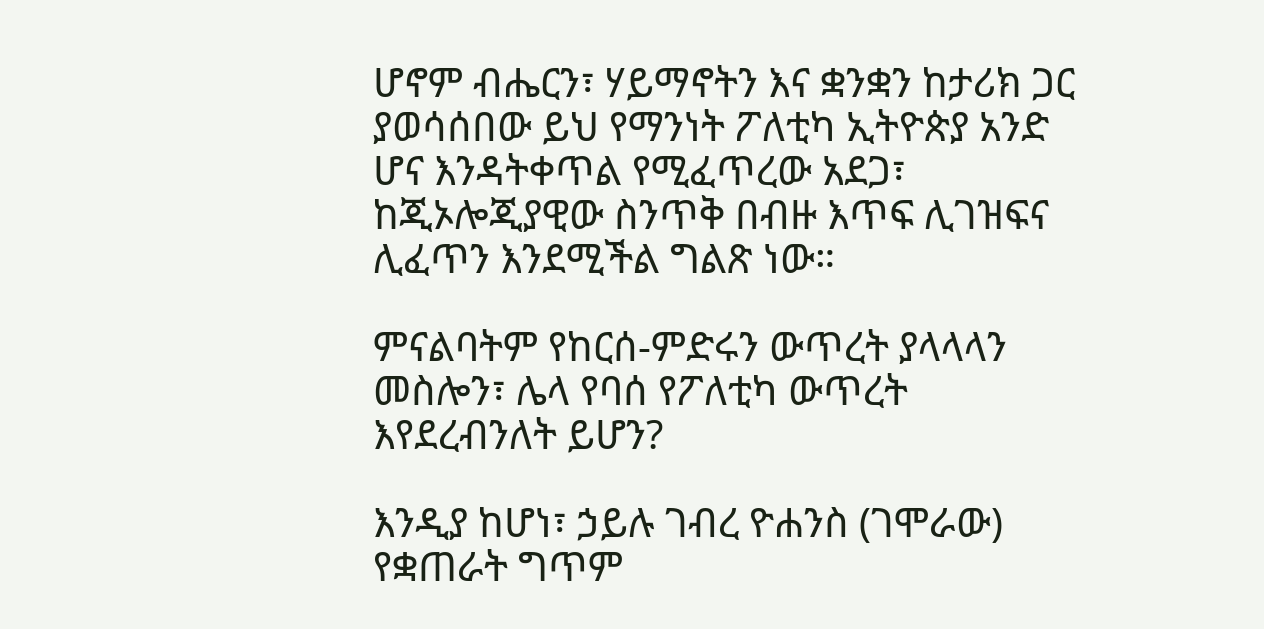ሆኖም ብሔርን፣ ሃይማኖትን እና ቋንቋን ከታሪክ ጋር ያወሳሰበው ይህ የማንነት ፖለቲካ ኢትዮጵያ አንድ ሆና እንዳትቀጥል የሚፈጥረው አደጋ፣ ከጂኦሎጂያዊው ስንጥቅ በብዙ እጥፍ ሊገዝፍና ሊፈጥን እንደሚችል ግልጽ ነው።

ምናልባትም የከርሰ-ምድሩን ውጥረት ያላላላን መስሎን፣ ሌላ የባሰ የፖለቲካ ውጥረት እየደረብንለት ይሆን?

እንዲያ ከሆነ፣ ኃይሉ ገብረ ዮሐንስ (ገሞራው) የቋጠራት ግጥም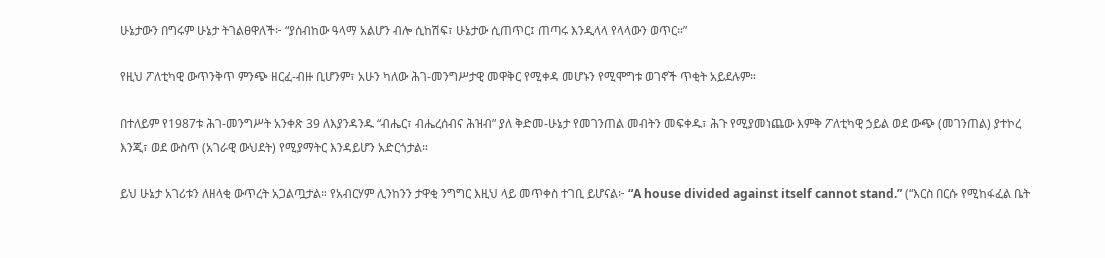ሁኔታውን በግሩም ሁኔታ ትገልፀዋለች፦ “ያሰብከው ዓላማ አልሆን ብሎ ሲከሽፍ፣ ሁኔታው ሲጠጥር፤ ጠጣሩ እንዲላላ የላላውን ወጥር።”

የዚህ ፖለቲካዊ ውጥንቅጥ ምንጭ ዘርፈ-ብዙ ቢሆንም፣ አሁን ካለው ሕገ-መንግሥታዊ መዋቅር የሚቀዳ መሆኑን የሚሞግቱ ወገኖች ጥቂት አይደሉም።

በተለይም የ1987ቱ ሕገ-መንግሥት አንቀጽ 39 ለእያንዳንዱ “ብሔር፣ ብሔረሰብና ሕዝብ” ያለ ቅድመ-ሁኔታ የመገንጠል መብትን መፍቀዱ፣ ሕጉ የሚያመነጨው እምቅ ፖለቲካዊ ኃይል ወደ ውጭ (መገንጠል) ያተኮረ እንጂ፣ ወደ ውስጥ (አገራዊ ውህደት) የሚያማትር እንዳይሆን አድርጎታል።

ይህ ሁኔታ አገሪቱን ለዘላቂ ውጥረት አጋልጧታል። የአብርሃም ሊንከንን ታዋቂ ንግግር እዚህ ላይ መጥቀስ ተገቢ ይሆናል፦ “A house divided against itself cannot stand.” (“እርስ በርሱ የሚከፋፈል ቤት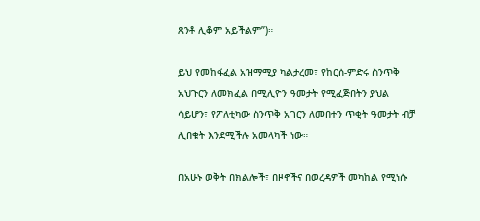ጸንቶ ሊቆም አይችልም”)።

ይህ የመከፋፈል አዝማሚያ ካልታረመ፣ የከርሰ-ምድሩ ስንጥቅ አህጉርን ለመክፈል በሚሊዮን ዓመታት የሚፈጅበትን ያህል ሳይሆን፣ የፖለቲካው ስንጥቅ አገርን ለመበተን ጥቂት ዓመታት ብቻ ሊበቁት እንደሚችሉ አመላካች ነው።

በአሁኑ ወቅት በክልሎች፣ በዞኖችና በወረዳዎች መካከል የሚነሱ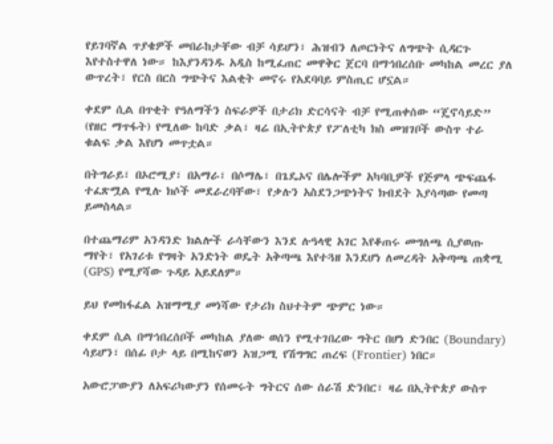የይገባኛል ጥያቄዎች መበራከታቸው ብቻ ሳይሆን፣ ሕዝብን ለጦርነትና ለግጭት ሲዳርጉ እየተስተዋለ ነው። ከእያንዳንዱ አዲስ ከሚፈጠር መዋቅር ጀርባ በማኅበረሰቡ መካከል መረር ያለ ውጥረት፣ የርስ በርስ ግጭትና እልቂት መኖሩ የአደባባይ ምስጢር ሆኗል።

ቀደም ሲል በጥቂት የዓለማችን ስፍራዎች በታሪክ ድርሳናት ብቻ የሚጠቀሰው “ጄኖሳይድ” (የዘር ማጥፋት) የሚለው ከባድ ቃል፣ ዛሬ በኢትዮጵያ የፖለቲካ ክስ መዝገቦች ውስጥ ተራ ቁልፍ ቃል እየሆነ መጥቷል።

በትግራይ፣ በኦሮሚያ፣ በአማራ፣ በሶማሌ፣ በጌዴኦና በሌሎችም አካባቢዎች የጅምላ ጭፍጨፋ ተፈጽሟል የሚሉ ክሶች መደራረባቸው፣ የቃሉን አስደንጋጭነትና ክብደት እያሳጣው የመጣ ይመስላል።

በተጨማሪም አንዳንድ ክልሎች ራሳቸውን እንደ ሉዓላዊ አገር እየቆጠሩ መግለጫ ሲያወጡ ማየት፣ የአገሪቱ የግዛት አንድነት ወዴት አቅጣጫ እየተጓዘ እንደሆነ ለመረዳት አቅጣጫ ጠቋሚ (GPS) የሚያሻው ጉዳይ አይደለም።

ይህ የመከፋፈል አዝማሚያ መነሻው የታሪክ ስህተትም ጭምር ነው።

ቀደም ሲል በማኅበረሰቦች መካከል ያለው ወሰን የሚተገበረው ግትር በሆነ ድንበር (Boundary) ሳይሆን፣ በሰፊ ቦታ ላይ በሚከናወን አዝጋሚ የሽግግር ጠረፍ (Frontier) ነበር።

አውሮፓውያን ለአፍሪካውያን የሰመሩት ግትርና ሰው ሰራሽ ድንበር፣ ዛሬ በኢትዮጵያ ውስጥ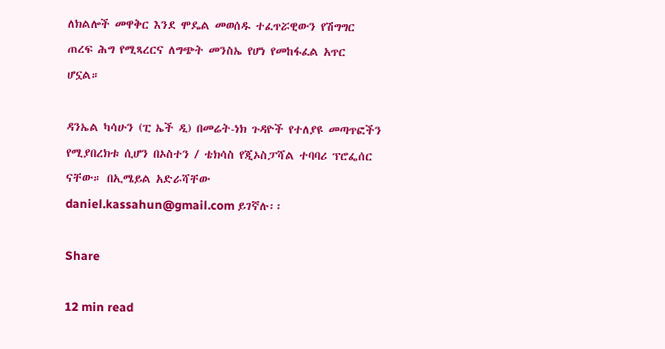ለክልሎች መዋቅር እንደ ሞዴል መወሰዱ ተፈጥሯዊውን የሽግግር ጠረፍ ሕግ የሚጻረርና ለግጭት መንስኤ የሆነ የመከፋፈል አጥር ሆኗል።

ዳንኤል ካሳሁን (ፒ ኤች ዲ) በመሬት-ነክ ጉዳዮች የተለያዩ መጣጥፎችን የሚያበረክቱ ሲሆን በኦስተን / ቴክሳስ የጂኦስፓሻል ተባባሪ ፕሮፌሰር ናቸው። በኢሜይል አድራሻቸው daniel.kassahun@gmail.com ይገኛሉ፡፡

Share

12 min read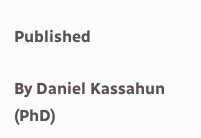Published

By Daniel Kassahun (PhD)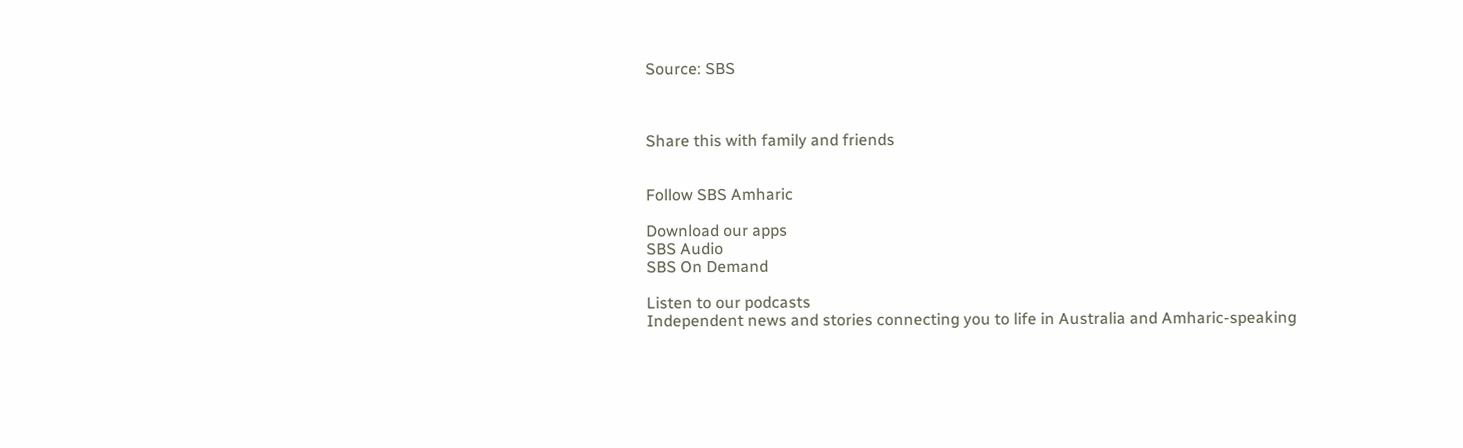Source: SBS



Share this with family and friends


Follow SBS Amharic

Download our apps
SBS Audio
SBS On Demand

Listen to our podcasts
Independent news and stories connecting you to life in Australia and Amharic-speaking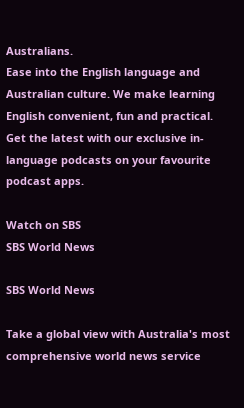Australians.
Ease into the English language and Australian culture. We make learning English convenient, fun and practical.
Get the latest with our exclusive in-language podcasts on your favourite podcast apps.

Watch on SBS
SBS World News

SBS World News

Take a global view with Australia's most comprehensive world news service